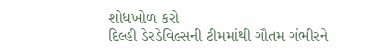શોધખોળ કરો
દિલ્હી ડેરડેવિલ્સની ટીમમાંથી ગૌતમ ગંભીરને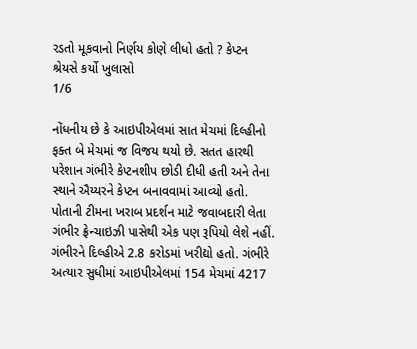રડતો મૂકવાનો નિર્ણય કોણે લીધો હતો ? કેપ્ટન શ્રેયસે કર્યો ખુલાસો
1/6

નોંધનીય છે કે આઇપીએલમાં સાત મેચમાં દિલ્હીનો ફક્ત બે મેચમાં જ વિજય થયો છે. સતત હારથી પરેશાન ગંભીરે કેપ્ટનશીપ છોડી દીધી હતી અને તેના સ્થાને ઐય્યરને કેપ્ટન બનાવવામાં આવ્યો હતો. પોતાની ટીમના ખરાબ પ્રદર્શન માટે જવાબદારી લેતા ગંભીર ફ્રેન્ચાઇઝી પાસેથી એક પણ રૂપિયો લેશે નહીં. ગંભીરને દિલ્હીએ 2.8 કરોડમાં ખરીદ્યો હતો. ગંભીરે અત્યાર સુધીમાં આઇપીએલમાં 154 મેચમાં 4217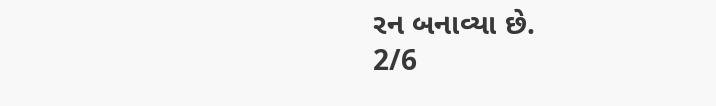રન બનાવ્યા છે.
2/6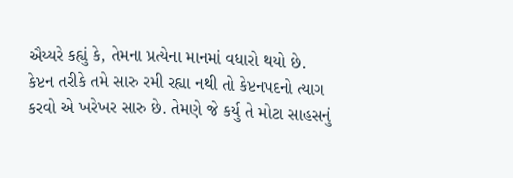ઐય્યરે કહ્યું કે, તેમના પ્રત્યેના માનમાં વધારો થયો છે. કેપ્ટન તરીકે તમે સારુ રમી રહ્યા નથી તો કેપ્ટનપદનો ત્યાગ કરવો એ ખરેખર સારુ છે. તેમણે જે કર્યુ તે મોટા સાહસનું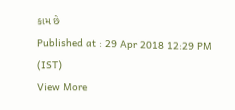કામ છે
Published at : 29 Apr 2018 12:29 PM (IST)
View More